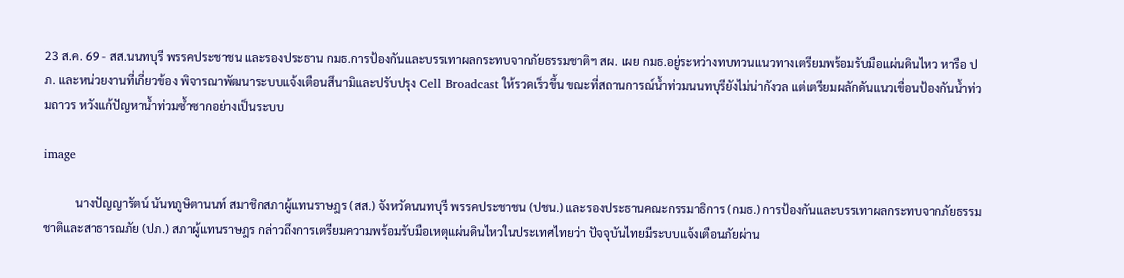23 ส.ค. 69 - สส.นนทบุรี พรรคประชาชน และรองประธาน กมธ.การป้องกันและบรรเทาผลกระทบจากภัยธรรมชาติฯ สผ. เผย กมธ.อยู่ระหว่างทบทวนแนวทางเตรียมพร้อมรับมือแผ่นดินไหว หารือ ปภ. และหน่วยงานที่เกี่ยวข้อง พิจารณาพัฒนาระบบแจ้งเตือนสึนามิและปรับปรุง Cell Broadcast ให้รวดเร็วขึ้น ขณะที่สถานการณ์น้ำท่วมนนทบุรียังไม่น่ากังวล แต่เตรียมผลักดันแนวเขื่อนป้องกันน้ำท่วมถาวร หวังแก้ปัญหาน้ำท่วมซ้ำซากอย่างเป็นระบบ

image

           นางปัญญารัตน์ นันทภูษิตานนท์ สมาชิกสภาผู้แทนราษฎร (สส.) จังหวัดนนทบุรี พรรคประชาชน (ปชน.) และรองประธานคณะกรรมาธิการ (กมธ.) การป้องกันและบรรเทาผลกระทบจากภัยธรรมชาติและสาธารณภัย (ปภ.) สภาผู้แทนราษฎร กล่าวถึงการเตรียมความพร้อมรับมือเหตุแผ่นดินไหวในประเทศไทยว่า ปัจจุบันไทยมีระบบแจ้งเตือนภัยผ่าน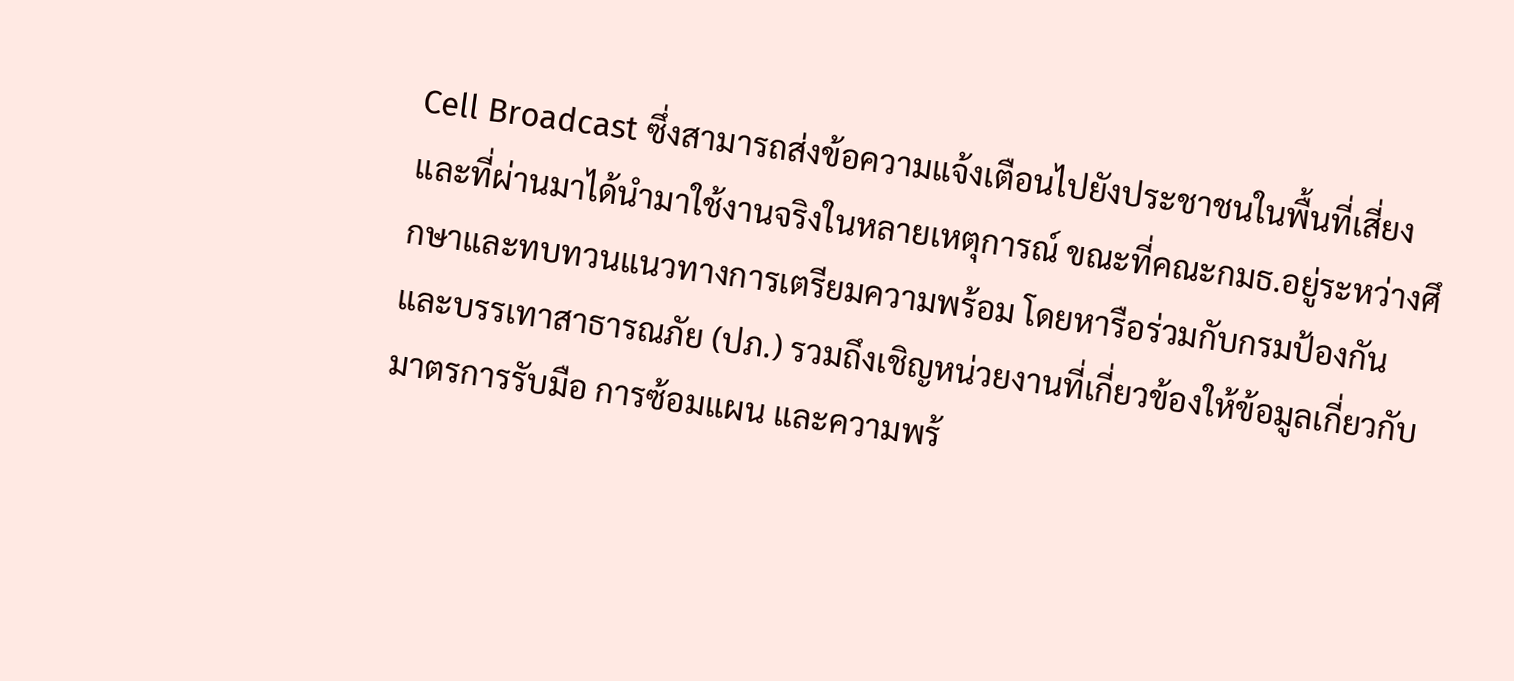Cell Broadcast ซึ่งสามารถส่งข้อความแจ้งเตือนไปยังประชาชนในพื้นที่เสี่ยง และที่ผ่านมาได้นำมาใช้งานจริงในหลายเหตุการณ์ ขณะที่คณะกมธ.อยู่ระหว่างศึกษาและทบทวนแนวทางการเตรียมความพร้อม โดยหารือร่วมกับกรมป้องกันและบรรเทาสาธารณภัย (ปภ.) รวมถึงเชิญหน่วยงานที่เกี่ยวข้องให้ข้อมูลเกี่ยวกับมาตรการรับมือ การซ้อมแผน และความพร้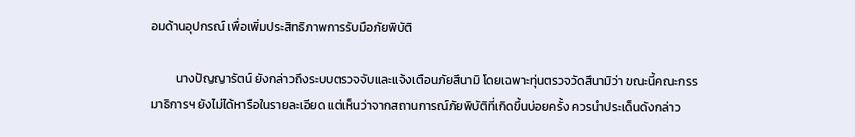อมด้านอุปกรณ์ เพื่อเพิ่มประสิทธิภาพการรับมือภัยพิบัติ

         นางปัญญารัตน์ ยังกล่าวถึงระบบตรวจจับและแจ้งเตือนภัยสึนามิ โดยเฉพาะทุ่นตรวจวัดสึนามิว่า ขณะนี้คณะกรรมาธิการฯ ยังไม่ได้หารือในรายละเอียด แต่เห็นว่าจากสถานการณ์ภัยพิบัติที่เกิดขึ้นบ่อยครั้ง ควรนำประเด็นดังกล่าว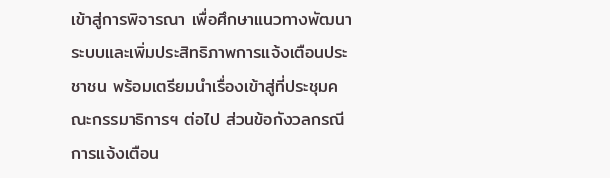เข้าสู่การพิจารณา เพื่อศึกษาแนวทางพัฒนาระบบและเพิ่มประสิทธิภาพการแจ้งเตือนประชาชน พร้อมเตรียมนำเรื่องเข้าสู่ที่ประชุมคณะกรรมาธิการฯ ต่อไป ส่วนข้อกังวลกรณีการแจ้งเตือน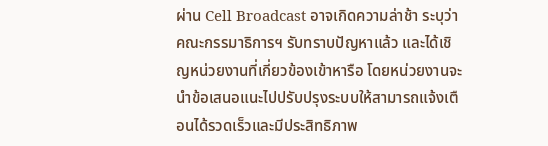ผ่าน Cell Broadcast อาจเกิดความล่าช้า ระบุว่า คณะกรรมาธิการฯ รับทราบปัญหาแล้ว และได้เชิญหน่วยงานที่เกี่ยวข้องเข้าหารือ โดยหน่วยงานจะนำข้อเสนอแนะไปปรับปรุงระบบให้สามารถแจ้งเตือนได้รวดเร็วและมีประสิทธิภาพ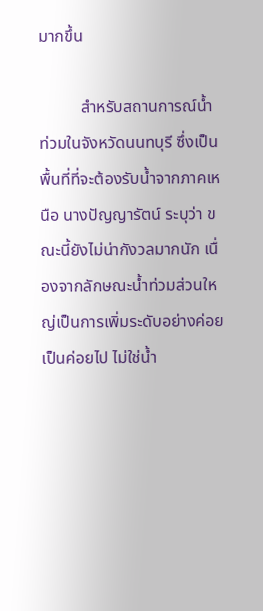มากขึ้น

          สำหรับสถานการณ์น้ำท่วมในจังหวัดนนทบุรี ซึ่งเป็นพื้นที่ที่จะต้องรับน้ำจากภาคเหนือ นางปัญญารัตน์ ระบุว่า ขณะนี้ยังไม่น่ากังวลมากนัก เนื่องจากลักษณะน้ำท่วมส่วนใหญ่เป็นการเพิ่มระดับอย่างค่อยเป็นค่อยไป ไม่ใช่น้ำ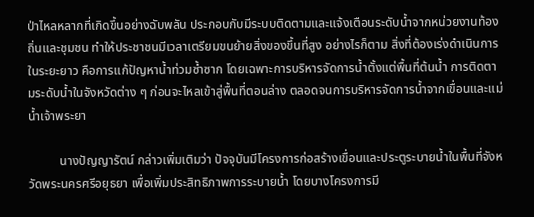ป่าไหลหลากที่เกิดขึ้นอย่างฉับพลัน ประกอบกับมีระบบติดตามและแจ้งเตือนระดับน้ำจากหน่วยงานท้องถิ่นและชุมชน ทำให้ประชาชนมีเวลาเตรียมขนย้ายสิ่งของขึ้นที่สูง อย่างไรก็ตาม สิ่งที่ต้องเร่งดำเนินการในระยะยาว คือการแก้ปัญหาน้ำท่วมซ้ำซาก โดยเฉพาะการบริหารจัดการน้ำตั้งแต่พื้นที่ต้นน้ำ การติดตามระดับน้ำในจังหวัดต่าง ๆ ก่อนจะไหลเข้าสู่พื้นที่ตอนล่าง ตลอดจนการบริหารจัดการน้ำจากเขื่อนและแม่น้ำเจ้าพระยา

          นางปัญญารัตน์ กล่าวเพิ่มเติมว่า ปัจจุบันมีโครงการก่อสร้างเขื่อนและประตูระบายน้ำในพื้นที่จังหวัดพระนครศรีอยุธยา เพื่อเพิ่มประสิทธิภาพการระบายน้ำ โดยบางโครงการมี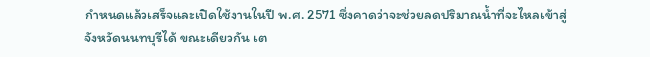กำหนดแล้วเสร็จและเปิดใช้งานในปี พ.ศ. 2571 ซึ่งคาดว่าจะช่วยลดปริมาณน้ำที่จะไหลเข้าสู่จังหวัดนนทบุรีได้ ขณะเดียวกัน เต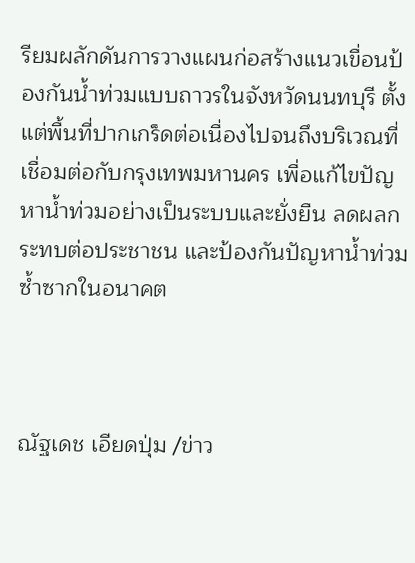รียมผลักดันการวางแผนก่อสร้างแนวเขื่อนป้องกันน้ำท่วมแบบถาวรในจังหวัดนนทบุรี ตั้งแต่พื้นที่ปากเกร็ดต่อเนื่องไปจนถึงบริเวณที่เชื่อมต่อกับกรุงเทพมหานคร เพื่อแก้ไขปัญหาน้ำท่วมอย่างเป็นระบบและยั่งยืน ลดผลกระทบต่อประชาชน และป้องกันปัญหาน้ำท่วมซ้ำซากในอนาคต



ณัฐเดช เอียดปุ่ม /ข่าว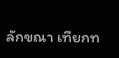ลักขณา เทียกท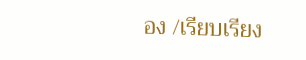อง /เรียบเรียง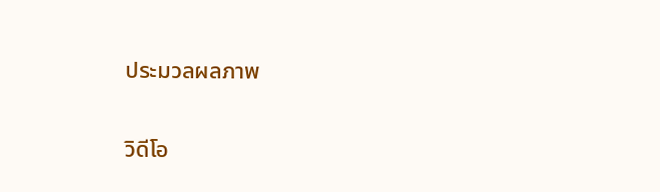ประมวลผลภาพ

วิดีโอ